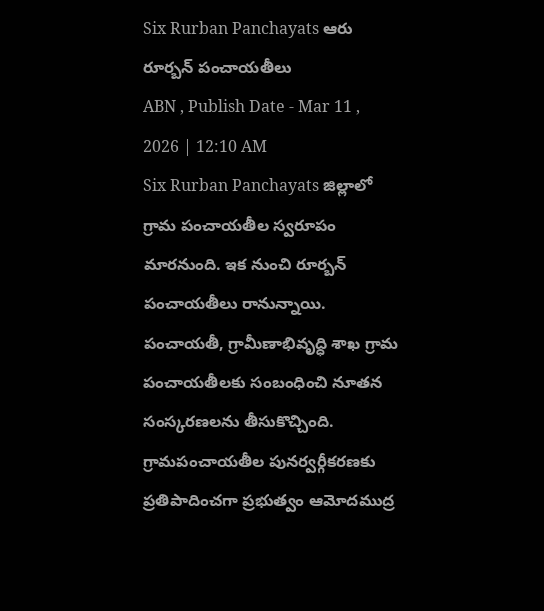Six Rurban Panchayats ఆరు రూర్బన్ పంచాయతీలు
ABN , Publish Date - Mar 11 , 2026 | 12:10 AM
Six Rurban Panchayats జిల్లాలో గ్రామ పంచాయతీల స్వరూపం మారనుంది. ఇక నుంచి రూర్బన్ పంచాయతీలు రానున్నాయి. పంచాయతీ, గ్రామీణాభివృద్ధి శాఖ గ్రామ పంచాయతీలకు సంబంధించి నూతన సంస్కరణలను తీసుకొచ్చింది. గ్రామపంచాయతీల పునర్వర్గీకరణకు ప్రతిపాదించగా ప్రభుత్వం ఆమోదముద్ర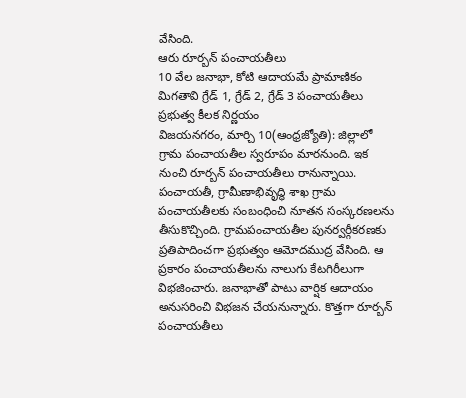వేసింది.
ఆరు రూర్బన్ పంచాయతీలు
10 వేల జనాభా, కోటి ఆదాయమే ప్రామాణికం
మిగతావి గ్రేడ్ 1, గ్రేడ్ 2, గ్రేడ్ 3 పంచాయతీలు
ప్రభుత్వ కీలక నిర్ణయం
విజయనగరం, మార్చి 10(ఆంధ్రజ్యోతి): జిల్లాలో గ్రామ పంచాయతీల స్వరూపం మారనుంది. ఇక నుంచి రూర్బన్ పంచాయతీలు రానున్నాయి. పంచాయతీ, గ్రామీణాభివృద్ధి శాఖ గ్రామ పంచాయతీలకు సంబంధించి నూతన సంస్కరణలను తీసుకొచ్చింది. గ్రామపంచాయతీల పునర్వర్గీకరణకు ప్రతిపాదించగా ప్రభుత్వం ఆమోదముద్ర వేసింది. ఆ ప్రకారం పంచాయతీలను నాలుగు కేటగిరీలుగా విభజించారు. జనాభాతో పాటు వార్షిక ఆదాయం అనుసరించి విభజన చేయనున్నారు. కొత్తగా రూర్బన్ పంచాయతీలు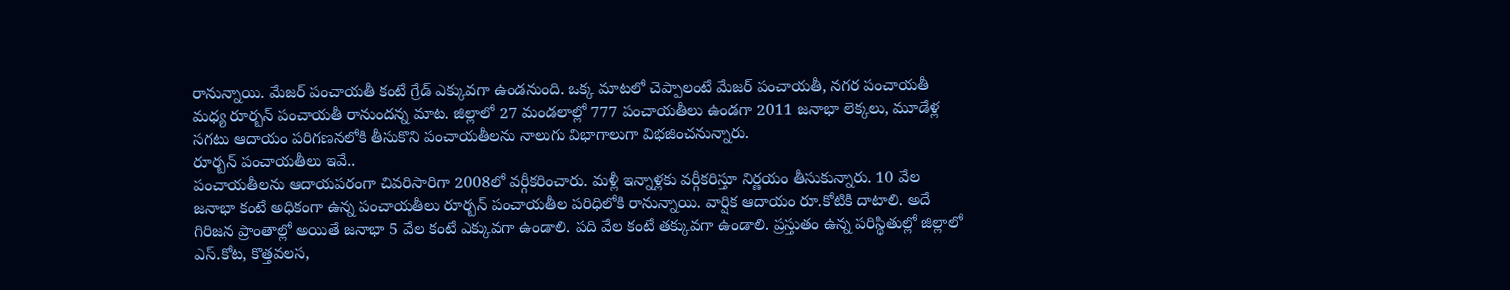రానున్నాయి. మేజర్ పంచాయతీ కంటే గ్రేడ్ ఎక్కువగా ఉండనుంది. ఒక్క మాటలో చెప్పాలంటే మేజర్ పంచాయతీ, నగర పంచాయతీ మధ్య రూర్బన్ పంచాయతీ రానుందన్న మాట. జిల్లాలో 27 మండలాల్లో 777 పంచాయతీలు ఉండగా 2011 జనాభా లెక్కలు, మూడేళ్ల సగటు ఆదాయం పరిగణనలోకి తీసుకొని పంచాయతీలను నాలుగు విభాగాలుగా విభజించనున్నారు.
రూర్బన్ పంచాయతీలు ఇవే..
పంచాయతీలను ఆదాయపరంగా చివరిసారిగా 2008లో వర్గీకరించారు. మళ్లీ ఇన్నాళ్లకు వర్గీకరిస్తూ నిర్ణయం తీసుకున్నారు. 10 వేల జనాభా కంటే అధికంగా ఉన్న పంచాయతీలు రూర్బన్ పంచాయతీల పరిధిలోకి రానున్నాయి. వార్షిక ఆదాయం రూ.కోటికి దాటాలి. అదే గిరిజన ప్రాంతాల్లో అయితే జనాభా 5 వేల కంటే ఎక్కువగా ఉండాలి. పది వేల కంటే తక్కువగా ఉండాలి. ప్రస్తుతం ఉన్న పరిస్థితుల్లో జిల్లాలో ఎస్.కోట, కొత్తవలస,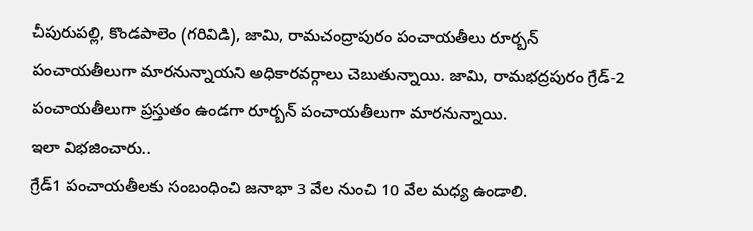చీపురుపల్లి, కొండపాలెం (గరివిడి), జామి, రామచంద్రాపురం పంచాయతీలు రూర్బన్ పంచాయతీలుగా మారనున్నాయని అధికారవర్గాలు చెబుతున్నాయి. జామి, రామభద్రపురం గ్రేడ్-2 పంచాయతీలుగా ప్రస్తుతం ఉండగా రూర్బన్ పంచాయతీలుగా మారనున్నాయి.
ఇలా విభజించారు..
గ్రేడ్1 పంచాయతీలకు సంబంధించి జనాభా 3 వేల నుంచి 10 వేల మధ్య ఉండాలి.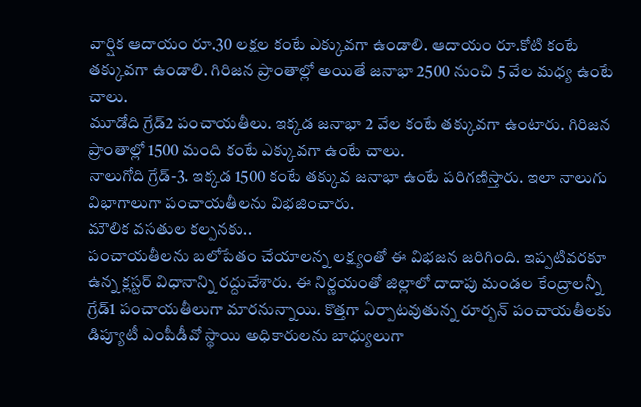వార్షిక ఆదాయం రూ.30 లక్షల కంటే ఎక్కువగా ఉండాలి. ఆదాయం రూ.కోటి కంటే తక్కువగా ఉండాలి. గిరిజన ప్రాంతాల్లో అయితే జనాభా 2500 నుంచి 5 వేల మధ్య ఉంటే చాలు.
మూడోది గ్రేడ్2 పంచాయతీలు. ఇక్కడ జనాభా 2 వేల కంటే తక్కువగా ఉంటారు. గిరిజన ప్రాంతాల్లో 1500 మంది కంటే ఎక్కువగా ఉంటే చాలు.
నాలుగోది గ్రేడ్-3. ఇక్కడ 1500 కంటే తక్కువ జనాభా ఉంటే పరిగణిస్తారు. ఇలా నాలుగు విభాగాలుగా పంచాయతీలను విభజించారు.
మౌలిక వసతుల కల్పనకు..
పంచాయతీలను బలోపేతం చేయాలన్న లక్ష్యంతో ఈ విభజన జరిగింది. ఇప్పటివరకూ ఉన్న క్లస్టర్ విధానాన్ని రద్దుచేశారు. ఈ నిర్ణయంతో జిల్లాలో దాదాపు మండల కేంద్రాలన్నీ గ్రేడ్1 పంచాయతీలుగా మారనున్నాయి. కొత్తగా ఏర్పాటవుతున్న రూర్బన్ పంచాయతీలకు డిప్యూటీ ఎంపీడీవో స్థాయి అధికారులను బాధ్యులుగా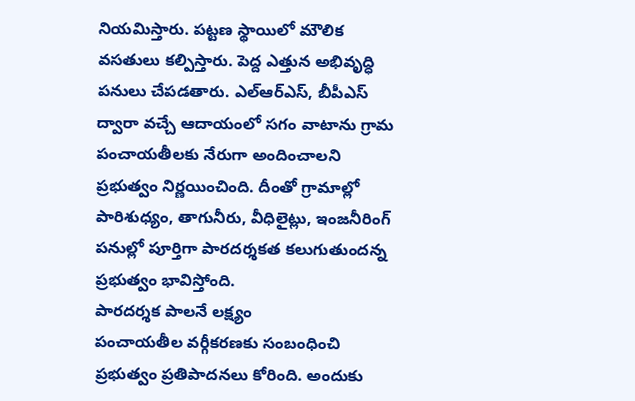నియమిస్తారు. పట్టణ స్థాయిలో మౌలిక వసతులు కల్పిస్తారు. పెద్ద ఎత్తున అభివృద్ధి పనులు చేపడతారు. ఎల్ఆర్ఎస్, బీపీఎస్ ద్వారా వచ్చే ఆదాయంలో సగం వాటాను గ్రామ పంచాయతీలకు నేరుగా అందించాలని ప్రభుత్వం నిర్ణయించింది. దీంతో గ్రామాల్లో పారిశుధ్యం, తాగునీరు, వీధిలైట్లు, ఇంజనీరింగ్ పనుల్లో పూర్తిగా పారదర్శకత కలుగుతుందన్న ప్రభుత్వం భావిస్తోంది.
పారదర్శక పాలనే లక్ష్యం
పంచాయతీల వర్గీకరణకు సంబంధించి ప్రభుత్వం ప్రతిపాదనలు కోరింది. అందుకు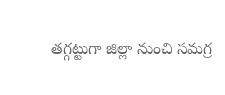తగ్గట్టుగా జిల్లా నుంచి సమగ్ర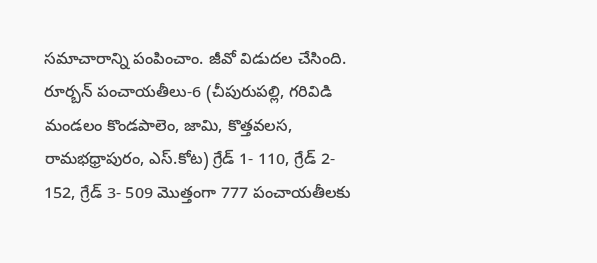సమాచారాన్ని పంపించాం. జీవో విడుదల చేసింది. రూర్బన్ పంచాయతీలు-6 (చీపురుపల్లి, గరివిడి మండలం కొండపాలెం, జామి, కొత్తవలస, రామభధ్రాపురం, ఎస్.కోట) గ్రేడ్ 1- 110, గ్రేడ్ 2- 152, గ్రేడ్ 3- 509 మొత్తంగా 777 పంచాయతీలకు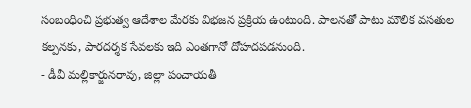సంబంధించి ప్రభుత్వ ఆదేశాల మేరకు విభజన ప్రక్రియ ఉంటుంది. పాలనతో పాటు మౌలిక వసతుల కల్పనకు, పారదర్శక సేవలకు ఇది ఎంతగానో దోహదపడనుంది.
- డీవీ మల్లికార్జునరావు, జిల్లా పంచాయతీ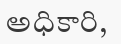అధికారి,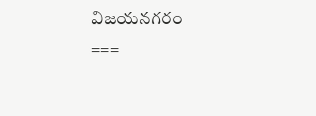విజయనగరం
===